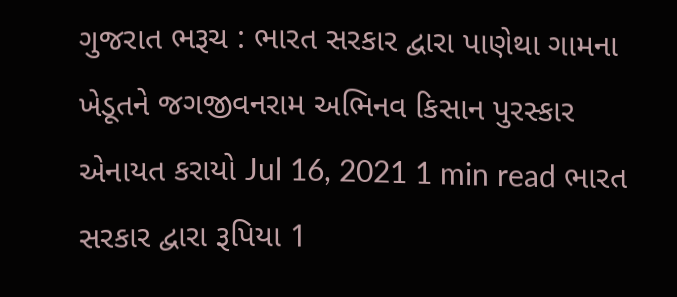ગુજરાત ભરૂચ : ભારત સરકાર દ્વારા પાણેથા ગામના ખેડૂતને જગજીવનરામ અભિનવ કિસાન પુરસ્કાર એનાયત કરાયો Jul 16, 2021 1 min read ભારત સરકાર દ્વારા રૂપિયા 1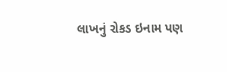લાખનું રોકડ ઇનામ પણ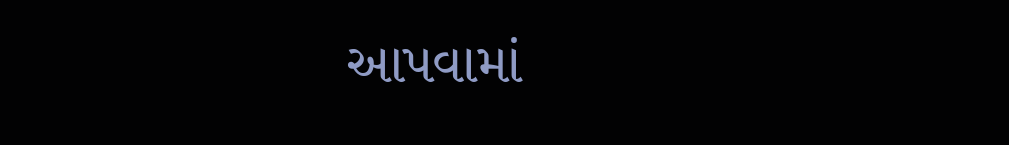આપવામાં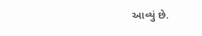આવ્યું છે.